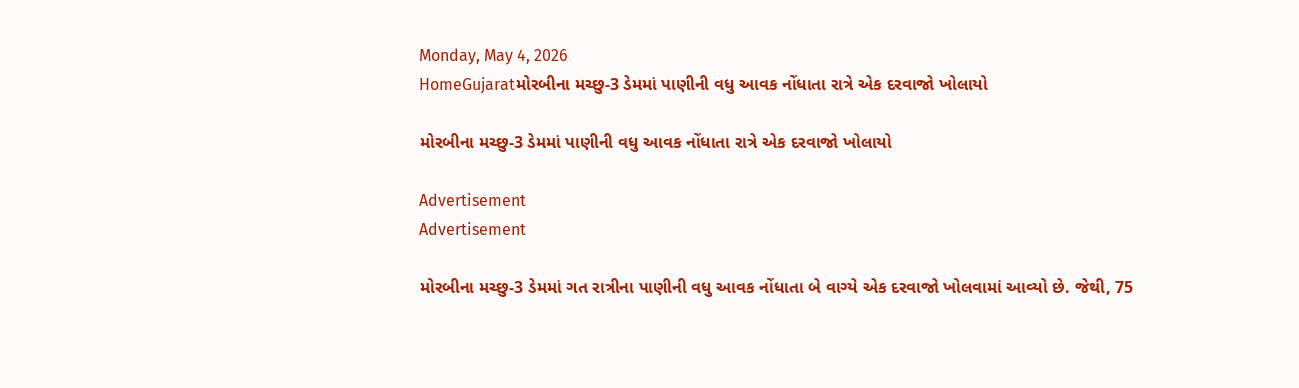Monday, May 4, 2026
HomeGujaratમોરબીના મચ્છુ-3 ડેમમાં પાણીની વધુ આવક નોંધાતા રાત્રે એક દરવાજો ખોલાયો

મોરબીના મચ્છુ-3 ડેમમાં પાણીની વધુ આવક નોંધાતા રાત્રે એક દરવાજો ખોલાયો

Advertisement
Advertisement

મોરબીના મચ્છુ-3 ડેમમાં ગત રાત્રીના પાણીની વધુ આવક નોંધાતા બે વાગ્યે એક દરવાજો ખોલવામાં આવ્યો છે. જેથી, 75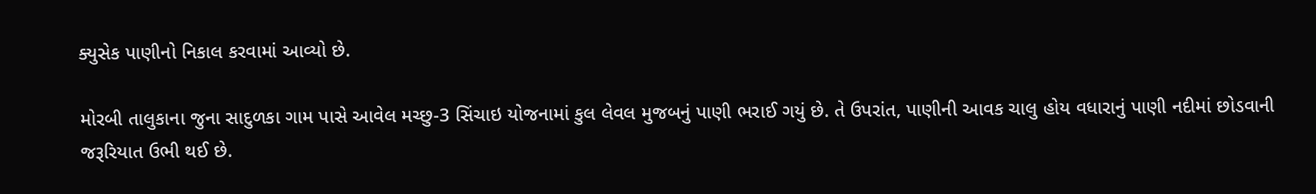ક્યુસેક પાણીનો નિકાલ કરવામાં આવ્યો છે.

મોરબી તાલુકાના જુના સાદુળકા ગામ પાસે આવેલ મચ્છુ-3 સિંચાઇ યોજનામાં કુલ લેવલ મુજબનું પાણી ભરાઈ ગયું છે. તે ઉપરાંત, પાણીની આવક ચાલુ હોય વધારાનું પાણી નદીમાં છોડવાની જરૂરિયાત ઉભી થઈ છે.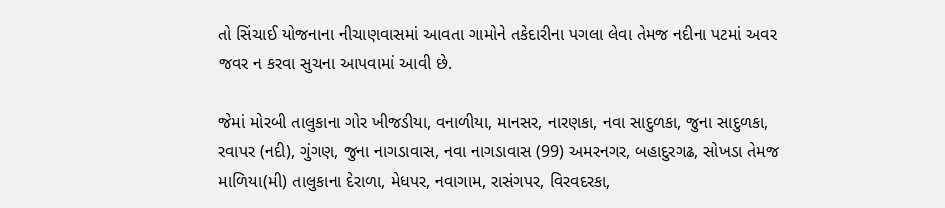તો સિંચાઈ યોજનાના નીચાણવાસમાં આવતા ગામોને તકેદારીના પગલા લેવા તેમજ નદીના પટમાં અવર જવર ન કરવા સુચના આપવામાં આવી છે.

જેમાં મોરબી તાલુકાના ગોર ખીજડીયા, વનાળીયા, માનસર, નારણકા, નવા સાદુળકા, જુના સાદુળકા, રવાપર (નદી), ગુંગણ, જુના નાગડાવાસ, નવા નાગડાવાસ (99) અમરનગર, બહાદુરગઢ, સોખડા તેમજ માળિયા(મી) તાલુકાના દેરાળા, મેધપર, નવાગામ, રાસંગપર, વિરવદરકા,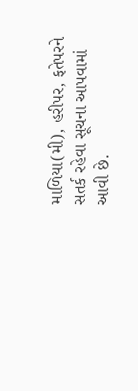માળિયા(મી), હરીપર, ફતેપરને સતર્ક રહેવા સૂચના આપવામાં આવી છે.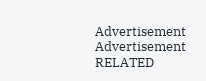Advertisement
Advertisement
RELATED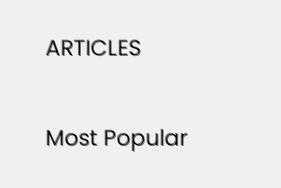ARTICLES

Most Popular